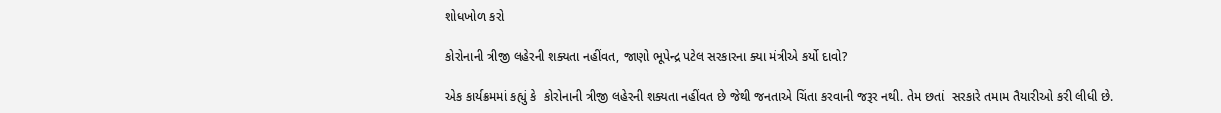શોધખોળ કરો

કોરોનાની ત્રીજી લહેરની શક્યતા નહીંવત, જાણો ભૂપેન્દ્ર પટેલ સરકારના ક્યા મંત્રીએ કર્યો દાવો?

એક કાર્યક્રમમાં કહ્યું કે  કોરોનાની ત્રીજી લહેરની શક્યતા નહીંવત છે જેથી જનતાએ ચિંતા કરવાની જરૂર નથી. તેમ છતાં  સરકારે તમામ તૈયારીઓ કરી લીધી છે.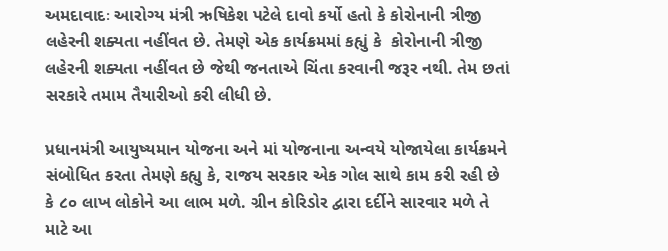અમદાવાદઃ આરોગ્ય મંત્રી ઋષિકેશ પટેલે દાવો કર્યો હતો કે કોરોનાની ત્રીજી લહેરની શક્યતા નહીંવત છે. તેમણે એક કાર્યક્રમમાં કહ્યું કે  કોરોનાની ત્રીજી લહેરની શક્યતા નહીંવત છે જેથી જનતાએ ચિંતા કરવાની જરૂર નથી. તેમ છતાં  સરકારે તમામ તૈયારીઓ કરી લીધી છે.

પ્રધાનમંત્રી આયુષ્યમાન યોજના અને માં યોજનાના અન્વયે યોજાયેલા કાર્યક્રમને સંબોધિત કરતા તેમણે કહ્યુ કે, રાજય સરકાર એક ગોલ સાથે કામ કરી રહી છે કે ૮૦ લાખ લોકોને આ લાભ મળે. ગ્રીન કોરિડોર દ્વારા દર્દીને સારવાર મળે તે માટે આ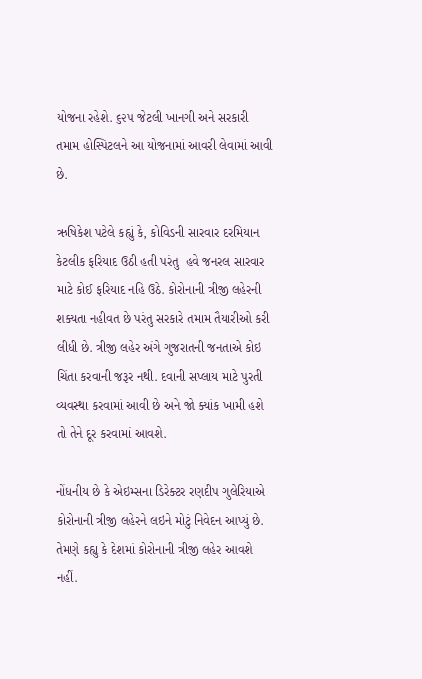યોજના રહેશે. ૬૨૫ જેટલી ખાનગી અને સરકારી તમામ હોસ્પિટલને આ યોજનામાં આવરી લેવામાં આવી છે.

ઋષિકેશ પટેલે કહ્યું કે, કોવિડની સારવાર દરમિયાન કેટલીક ફરિયાદ ઉઠી હતી પરંતુ  હવે જનરલ સારવાર માટે કોઈ ફરિયાદ નહિ ઉઠે. કોરોનાની ત્રીજી લહેરની શક્યતા નહીવત છે પરંતુ સરકારે તમામ તૈયારીઓ કરી લીધી છે. ત્રીજી લહેર અંગે ગુજરાતની જનતાએ કોઇ ચિંતા કરવાની જરૂર નથી. દવાની સપ્લાય માટે પુરતી વ્યવસ્થા કરવામાં આવી છે અને જો ક્યાંક ખામી હશે તો તેને દૂર કરવામાં આવશે.

નોંધનીય છે કે એઇમ્સના ડિરેક્ટર રણદીપ ગુલેરિયાએ કોરોનાની ત્રીજી લહેરને લઇને મોટું નિવેદન આપ્યું છે. તેમણે કહ્યુ કે દેશમાં કોરોનાની ત્રીજી લહેર આવશે નહીં.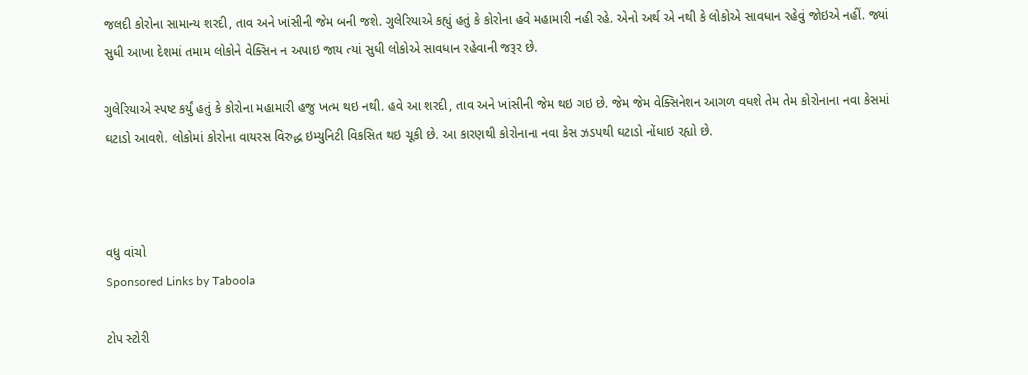જલદી કોરોના સામાન્ય શરદી, તાવ અને ખાંસીની જેમ બની જશે. ગુલેરિયાએ કહ્યું હતું કે કોરોના હવે મહામારી નહી રહે. એનો અર્થ એ નથી કે લોકોએ સાવધાન રહેવું જોઇએ નહીં. જ્યાં સુધી આખા દેશમાં તમામ લોકોને વેક્સિન ન અપાઇ જાય ત્યાં સુધી લોકોએ સાવધાન રહેવાની જરૂર છે.

ગુલેરિયાએ સ્પષ્ટ કર્યું હતું કે કોરોના મહામારી હજુ ખત્મ થઇ નથી. હવે આ શરદી, તાવ અને ખાંસીની જેમ થઇ ગઇ છે. જેમ જેમ વેક્સિનેશન આગળ વધશે તેમ તેમ કોરોનાના નવા કેસમાં ઘટાડો આવશે. લોકોમાં કોરોના વાયરસ વિરુદ્ધ ઇમ્યુનિટી વિકસિત થઇ ચૂકી છે. આ કારણથી કોરોનાના નવા કેસ ઝડપથી ઘટાડો નોંધાઇ રહ્યો છે.



વધુ વાંચો
Sponsored Links by Taboola

ટોપ સ્ટોરી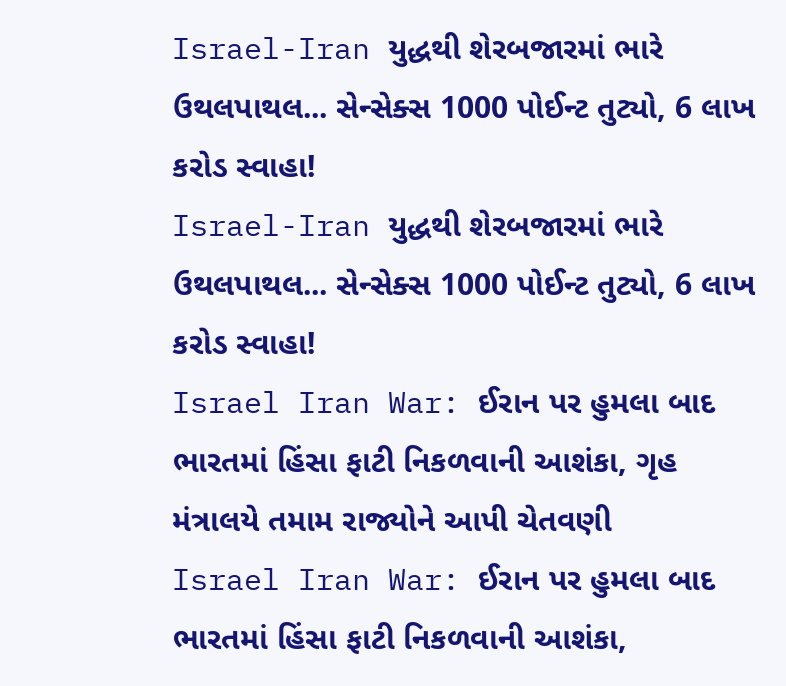Israel-Iran યુદ્ધથી શેરબજારમાં ભારે ઉથલપાથલ... સેન્સેક્સ 1000 પોઈન્ટ તુટ્યો, 6 લાખ કરોડ સ્વાહા!
Israel-Iran યુદ્ધથી શેરબજારમાં ભારે ઉથલપાથલ... સેન્સેક્સ 1000 પોઈન્ટ તુટ્યો, 6 લાખ કરોડ સ્વાહા!
Israel Iran War: ઈરાન પર હુમલા બાદ ભારતમાં હિંસા ફાટી નિકળવાની આશંકા, ગૃહ મંત્રાલયે તમામ રાજ્યોને આપી ચેતવણી
Israel Iran War: ઈરાન પર હુમલા બાદ ભારતમાં હિંસા ફાટી નિકળવાની આશંકા,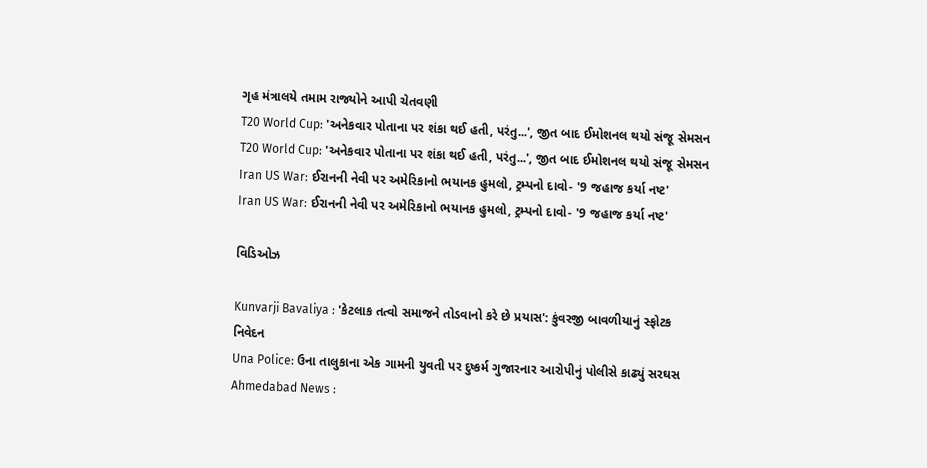ગૃહ મંત્રાલયે તમામ રાજ્યોને આપી ચેતવણી
T20 World Cup: 'અનેકવાર પોતાના પર શંકા થઈ હતી, પરંતુ...', જીત બાદ ઈમોશનલ થયો સંજૂ સેમસન
T20 World Cup: 'અનેકવાર પોતાના પર શંકા થઈ હતી, પરંતુ...', જીત બાદ ઈમોશનલ થયો સંજૂ સેમસન
Iran US War: ઈરાનની નેવી પર અમેરિકાનો ભયાનક હુમલો, ટ્રમ્પનો દાવો- '9 જહાજ કર્યા નષ્ટ'
Iran US War: ઈરાનની નેવી પર અમેરિકાનો ભયાનક હુમલો, ટ્રમ્પનો દાવો- '9 જહાજ કર્યા નષ્ટ'

વિડિઓઝ

Kunvarji Bavaliya : 'કેટલાક તત્વો સમાજને તોડવાનો કરે છે પ્રયાસ': કુંવરજી બાવળીયાનું સ્ફોટક નિવેદન
Una Police: ઉના તાલુકાના એક ગામની યુવતી પર દુષ્કર્મ ગુજારનાર આરોપીનું પોલીસે કાઢ્યું સરઘસ
Ahmedabad News :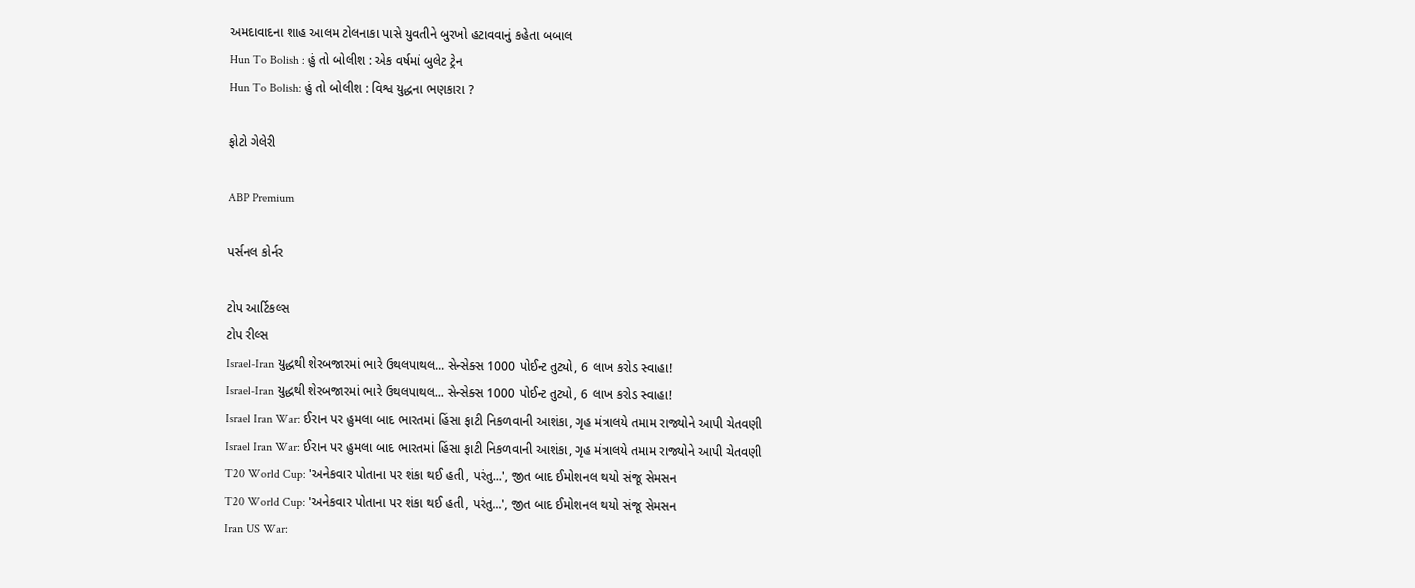અમદાવાદના શાહ આલમ ટોલનાકા પાસે યુવતીને બુરખો હટાવવાનું કહેતા બબાલ
Hun To Bolish : હું તો બોલીશ : એક વર્ષમાં બુલેટ ટ્રેન
Hun To Bolish: હું તો બોલીશ : વિશ્વ યુદ્ધના ભણકારા ?

ફોટો ગેલેરી

ABP Premium

પર્સનલ કોર્નર

ટોપ આર્ટિકલ્સ
ટોપ રીલ્સ
Israel-Iran યુદ્ધથી શેરબજારમાં ભારે ઉથલપાથલ... સેન્સેક્સ 1000 પોઈન્ટ તુટ્યો, 6 લાખ કરોડ સ્વાહા!
Israel-Iran યુદ્ધથી શેરબજારમાં ભારે ઉથલપાથલ... સેન્સેક્સ 1000 પોઈન્ટ તુટ્યો, 6 લાખ કરોડ સ્વાહા!
Israel Iran War: ઈરાન પર હુમલા બાદ ભારતમાં હિંસા ફાટી નિકળવાની આશંકા, ગૃહ મંત્રાલયે તમામ રાજ્યોને આપી ચેતવણી
Israel Iran War: ઈરાન પર હુમલા બાદ ભારતમાં હિંસા ફાટી નિકળવાની આશંકા, ગૃહ મંત્રાલયે તમામ રાજ્યોને આપી ચેતવણી
T20 World Cup: 'અનેકવાર પોતાના પર શંકા થઈ હતી, પરંતુ...', જીત બાદ ઈમોશનલ થયો સંજૂ સેમસન
T20 World Cup: 'અનેકવાર પોતાના પર શંકા થઈ હતી, પરંતુ...', જીત બાદ ઈમોશનલ થયો સંજૂ સેમસન
Iran US War: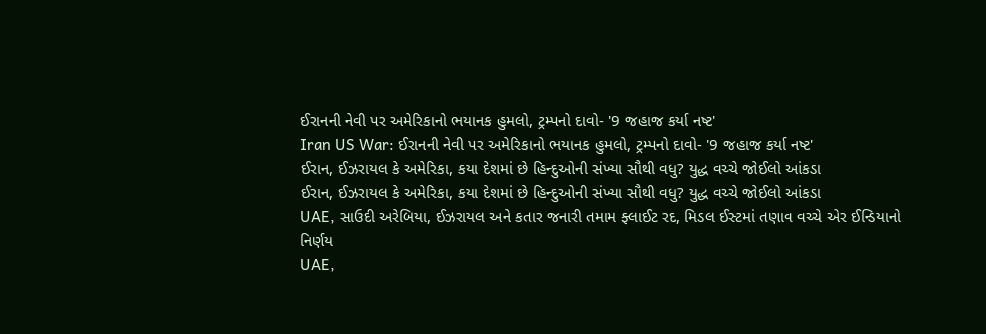ઈરાનની નેવી પર અમેરિકાનો ભયાનક હુમલો, ટ્રમ્પનો દાવો- '9 જહાજ કર્યા નષ્ટ'
Iran US War: ઈરાનની નેવી પર અમેરિકાનો ભયાનક હુમલો, ટ્રમ્પનો દાવો- '9 જહાજ કર્યા નષ્ટ'
ઈરાન, ઈઝરાયલ કે અમેરિકા, કયા દેશમાં છે હિન્દુઓની સંખ્યા સૌથી વધુ? યુદ્ધ વચ્ચે જોઈલો આંકડા
ઈરાન, ઈઝરાયલ કે અમેરિકા, કયા દેશમાં છે હિન્દુઓની સંખ્યા સૌથી વધુ? યુદ્ધ વચ્ચે જોઈલો આંકડા
UAE, સાઉદી અરેબિયા, ઈઝરાયલ અને કતાર જનારી તમામ ફ્લાઈટ રદ, મિડલ ઈસ્ટમાં તણાવ વચ્ચે એર ઈન્ડિયાનો નિર્ણય
UAE,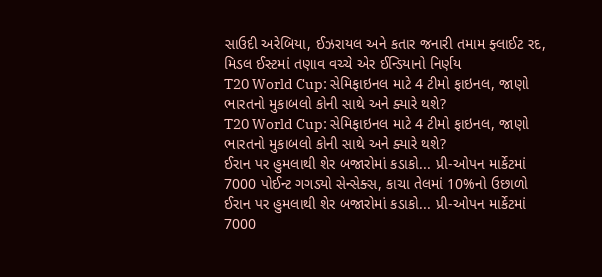સાઉદી અરેબિયા, ઈઝરાયલ અને કતાર જનારી તમામ ફ્લાઈટ રદ, મિડલ ઈસ્ટમાં તણાવ વચ્ચે એર ઈન્ડિયાનો નિર્ણય
T20 World Cup: સેમિફાઇનલ માટે 4 ટીમો ફાઇનલ, જાણો ભારતનો મુકાબલો કોની સાથે અને ક્યારે થશે?
T20 World Cup: સેમિફાઇનલ માટે 4 ટીમો ફાઇનલ, જાણો ભારતનો મુકાબલો કોની સાથે અને ક્યારે થશે?
ઈરાન પર હુમલાથી શેર બજારોમાં કડાકો... પ્રી-ઓપન માર્કેટમાં 7000 પોઈન્ટ ગગડ્યો સેન્સેક્સ, કાચા તેલમાં 10%નો ઉછાળો
ઈરાન પર હુમલાથી શેર બજારોમાં કડાકો... પ્રી-ઓપન માર્કેટમાં 7000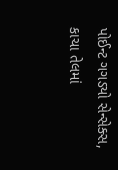પોઈન્ટ ગગડ્યો સેન્સેક્સ, કાચા તેલમાં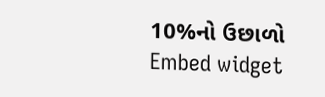10%નો ઉછાળો
Embed widget